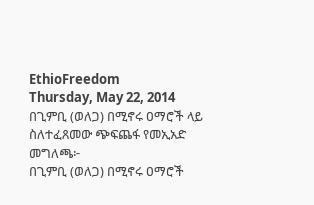EthioFreedom
Thursday, May 22, 2014
በጊምቢ (ወለጋ) በሚኖሩ ዐማሮች ላይ ስለተፈጸመው ጭፍጨፋ የመኢአድ መግለጫ፦
በጊምቢ (ወለጋ) በሚኖሩ ዐማሮች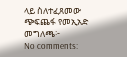ላይ ስለተፈጸመው ጭፍጨፋ የመኢአድ መግለጫ፦
No comments: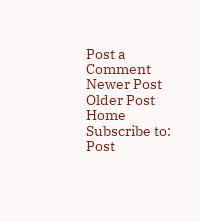Post a Comment
Newer Post
Older Post
Home
Subscribe to:
Post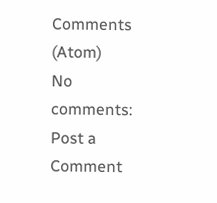Comments (Atom)
No comments:
Post a Comment